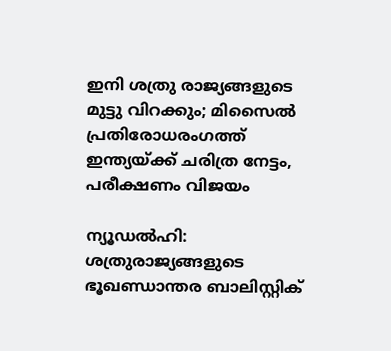ഇനി ശത്രു രാജ്യങ്ങളുടെ മുട്ടു വിറക്കും; മിസൈല്‍ പ്രതിരോധരംഗത്ത് ഇന്ത്യയ്ക്ക് ചരിത്ര നേട്ടം, പരീക്ഷണം വിജയം

ന്യൂഡല്‍ഹി: ശത്രുരാജ്യങ്ങളുടെ ഭൂഖണ്ഡാന്തര ബാലിസ്റ്റിക്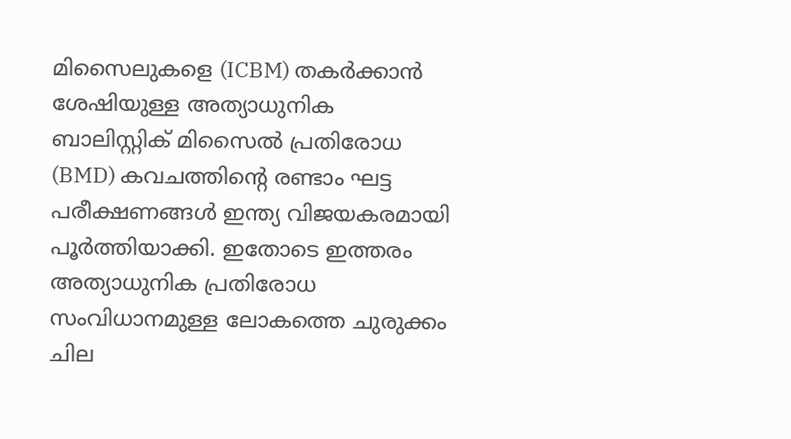മിസൈലുകളെ (ICBM) തകര്‍ക്കാന്‍ ശേഷിയുള്ള അത്യാധുനിക ബാലിസ്റ്റിക് മിസൈല്‍ പ്രതിരോധ (BMD) കവചത്തിന്റെ രണ്ടാം ഘട്ട പരീക്ഷണങ്ങള്‍ ഇന്ത്യ വിജയകരമായി പൂര്‍ത്തിയാക്കി. ഇതോടെ ഇത്തരം അത്യാധുനിക പ്രതിരോധ സംവിധാനമുള്ള ലോകത്തെ ചുരുക്കം ചില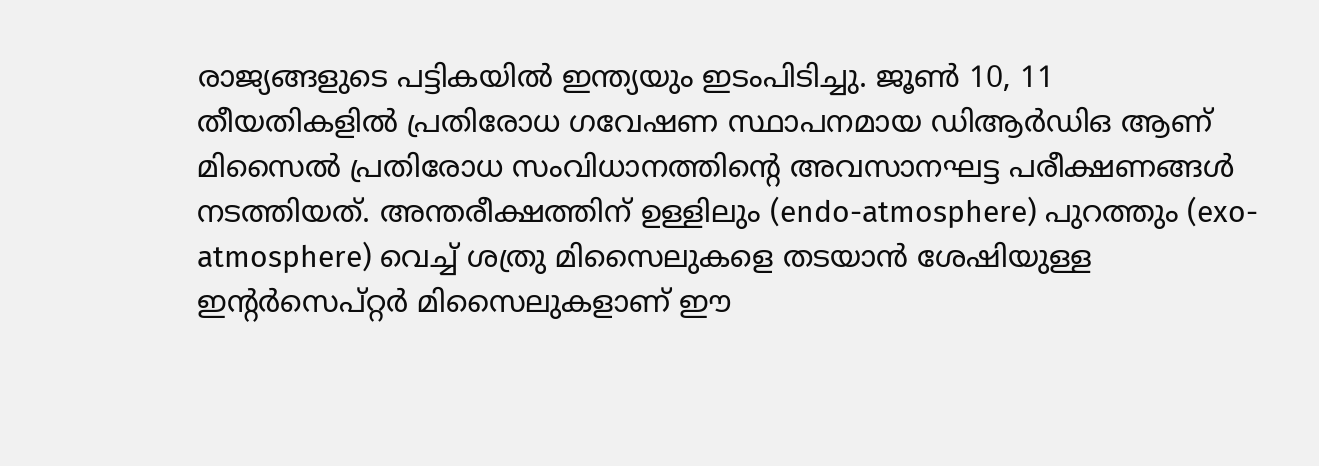രാജ്യങ്ങളുടെ പട്ടികയില്‍ ഇന്ത്യയും ഇടംപിടിച്ചു. ജൂണ്‍ 10, 11 തീയതികളില്‍ പ്രതിരോധ ഗവേഷണ സ്ഥാപനമായ ഡിആര്‍ഡിഒ ആണ് മിസൈല്‍ പ്രതിരോധ സംവിധാനത്തിന്റെ അവസാനഘട്ട പരീക്ഷണങ്ങള്‍ നടത്തിയത്. അന്തരീക്ഷത്തിന് ഉള്ളിലും (endo-atmosphere) പുറത്തും (exo-atmosphere) വെച്ച് ശത്രു മിസൈലുകളെ തടയാന്‍ ശേഷിയുള്ള ഇന്റര്‍സെപ്റ്റര്‍ മിസൈലുകളാണ് ഈ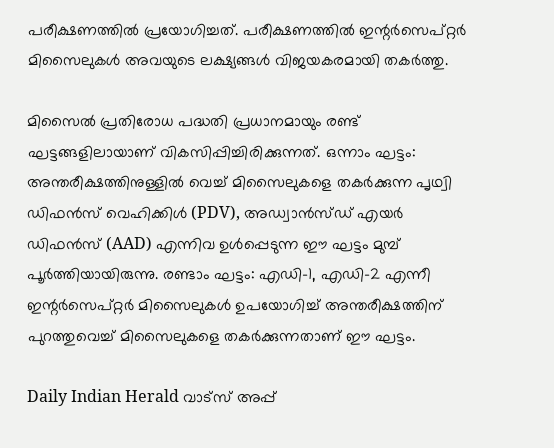പരീക്ഷണത്തില്‍ പ്രയോഗിച്ചത്. പരീക്ഷണത്തില്‍ ഇന്റര്‍സെപ്റ്റര്‍ മിസൈലുകള്‍ അവയുടെ ലക്ഷ്യങ്ങള്‍ വിജയകരമായി തകര്‍ത്തു.

മിസൈല്‍ പ്രതിരോധ പദ്ധതി പ്രധാനമായും രണ്ട് ഘട്ടങ്ങളിലായാണ് വികസിപ്പിച്ചിരിക്കുന്നത്. ഒന്നാം ഘട്ടം: അന്തരീക്ഷത്തിനുള്ളില്‍ വെച്ച് മിസൈലുകളെ തകര്‍ക്കുന്ന പൃഥ്വി ഡിഫന്‍സ് വെഹിക്കിള്‍ (PDV), അഡ്വാന്‍സ്ഡ് എയര്‍ ഡിഫന്‍സ് (AAD) എന്നിവ ഉള്‍പ്പെടുന്ന ഈ ഘട്ടം മുമ്പ് പൂര്‍ത്തിയായിരുന്നു. രണ്ടാം ഘട്ടം: എഡി-1, എഡി-2 എന്നീ ഇന്റര്‍സെപ്റ്റര്‍ മിസൈലുകള്‍ ഉപയോഗിച്ച് അന്തരീക്ഷത്തിന് പുറത്തുവെച്ച് മിസൈലുകളെ തകര്‍ക്കുന്നതാണ് ഈ ഘട്ടം.

Daily Indian Herald വാട്സ് അപ്പ്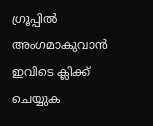ഗ്രൂപ്പിൽ അംഗമാകുവാൻ ഇവിടെ ക്ലിക്ക് ചെയ്യുക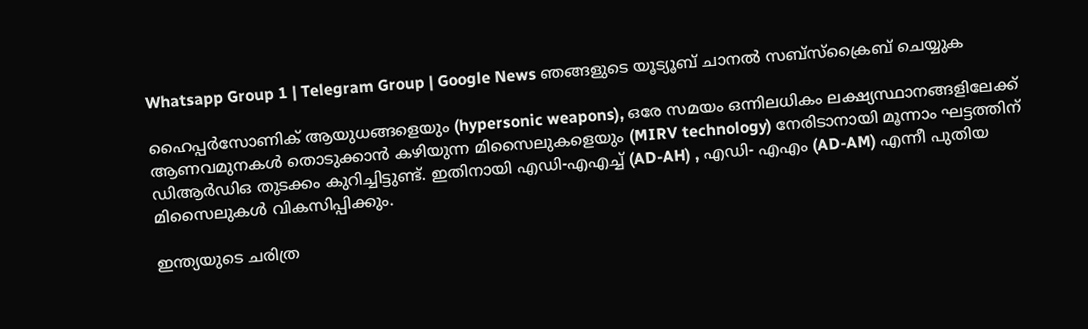Whatsapp Group 1 | Telegram Group | Google News ഞങ്ങളുടെ യൂട്യൂബ് ചാനൽ സബ്സ്ക്രൈബ് ചെയ്യുക

ഹൈപ്പര്‍സോണിക് ആയുധങ്ങളെയും (hypersonic weapons), ഒരേ സമയം ഒന്നിലധികം ലക്ഷ്യസ്ഥാനങ്ങളിലേക്ക് ആണവമുനകള്‍ തൊടുക്കാന്‍ കഴിയുന്ന മിസൈലുകളെയും (MIRV technology) നേരിടാനായി മൂന്നാം ഘട്ടത്തിന് ഡിആര്‍ഡിഒ തുടക്കം കുറിച്ചിട്ടുണ്ട്. ഇതിനായി എഡി-എഎച്ച് (AD-AH) , എഡി- എഎം (AD-AM) എന്നീ പുതിയ മിസൈലുകള്‍ വികസിപ്പിക്കും.

ഇന്ത്യയുടെ ചരിത്ര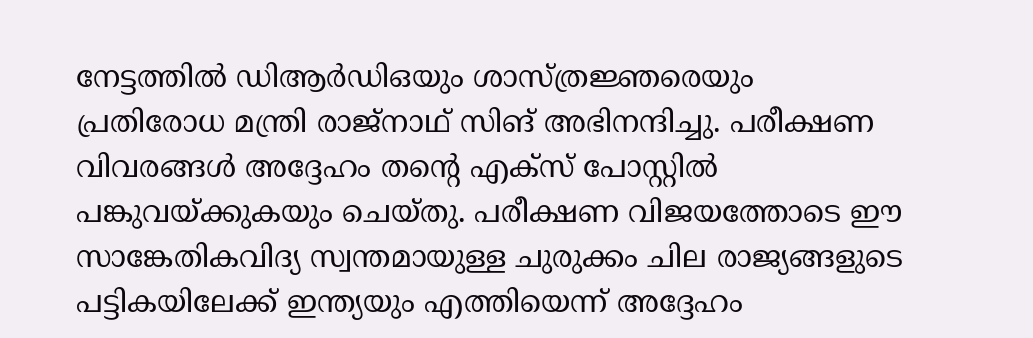നേട്ടത്തില്‍ ഡിആര്‍ഡിഒയും ശാസ്ത്രജ്ഞരെയും പ്രതിരോധ മന്ത്രി രാജ്നാഥ് സിങ് അഭിനന്ദിച്ചു. പരീക്ഷണ വിവരങ്ങള്‍ അദ്ദേഹം തന്റെ എക്സ് പോസ്റ്റില്‍ പങ്കുവയ്ക്കുകയും ചെയ്തു. പരീക്ഷണ വിജയത്തോടെ ഈ സാങ്കേതികവിദ്യ സ്വന്തമായുള്ള ചുരുക്കം ചില രാജ്യങ്ങളുടെ പട്ടികയിലേക്ക് ഇന്ത്യയും എത്തിയെന്ന് അദ്ദേഹം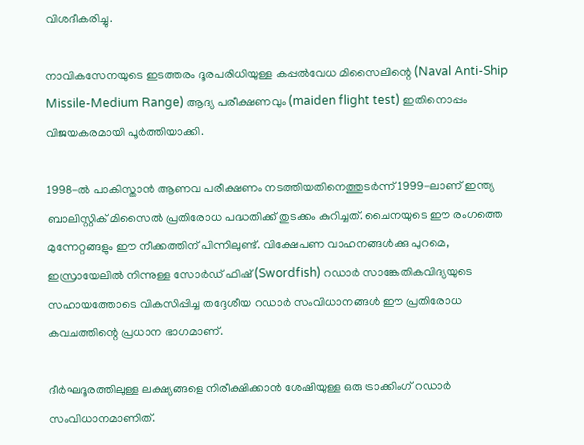വിശദീകരിച്ചു.

നാവികസേനയുടെ ഇടത്തരം ദൂരപരിധിയുള്ള കപ്പല്‍വേധ മിസൈലിന്റെ (Naval Anti-Ship Missile-Medium Range) ആദ്യ പരീക്ഷണവും (maiden flight test) ഇതിനൊപ്പം വിജയകരമായി പൂര്‍ത്തിയാക്കി.

1998-ല്‍ പാകിസ്താന്‍ ആണവ പരീക്ഷണം നടത്തിയതിനെത്തുടര്‍ന്ന് 1999-ലാണ് ഇന്ത്യ ബാലിസ്റ്റിക് മിസൈല്‍ പ്രതിരോധ പദ്ധതിക്ക് തുടക്കം കുറിച്ചത്. ചൈനയുടെ ഈ രംഗത്തെ മുന്നേറ്റങ്ങളും ഈ നീക്കത്തിന് പിന്നിലുണ്ട്. വിക്ഷേപണ വാഹനങ്ങള്‍ക്കു പുറമെ, ഇസ്രായേലില്‍ നിന്നുള്ള സോര്‍ഡ് ഫിഷ് (Swordfish) റഡാര്‍ സാങ്കേതികവിദ്യയുടെ സഹായത്തോടെ വികസിപ്പിച്ച തദ്ദേശീയ റഡാര്‍ സംവിധാനങ്ങള്‍ ഈ പ്രതിരോധ കവചത്തിന്റെ പ്രധാന ഭാഗമാണ്.

ദീര്‍ഘദൂരത്തിലുള്ള ലക്ഷ്യങ്ങളെ നിരീക്ഷിക്കാന്‍ ശേഷിയുള്ള ഒരു ട്രാക്കിംഗ് റഡാര്‍ സംവിധാനമാണിത്.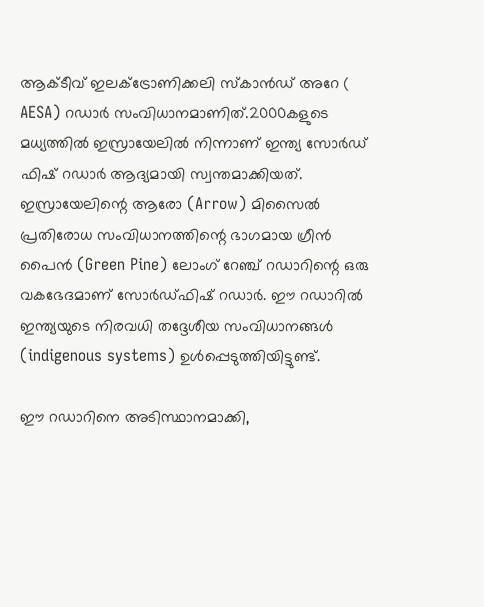ആക്ടീവ് ഇലക്ട്രോണിക്കലി സ്‌കാന്‍ഡ് അറേ ( AESA) റഡാര്‍ സംവിധാനമാണിത്.2000കളുടെ മധ്യത്തില്‍ ഇസ്രായേലില്‍ നിന്നാണ് ഇന്ത്യ സോര്‍ഡ് ഫിഷ് റഡാര്‍ ആദ്യമായി സ്വന്തമാക്കിയത്. ഇസ്രായേലിന്റെ ആരോ (Arrow) മിസൈല്‍ പ്രതിരോധ സംവിധാനത്തിന്റെ ഭാഗമായ ഗ്രീന്‍ പൈന്‍ (Green Pine) ലോംഗ് റേഞ്ച് റഡാറിന്റെ ഒരു വകഭേദമാണ് സോര്‍ഡ്ഫിഷ് റഡാര്‍. ഈ റഡാറില്‍ ഇന്ത്യയുടെ നിരവധി തദ്ദേശീയ സംവിധാനങ്ങള്‍ (indigenous systems) ഉള്‍പ്പെടുത്തിയിട്ടുണ്ട്.

ഈ റഡാറിനെ അടിസ്ഥാനമാക്കി,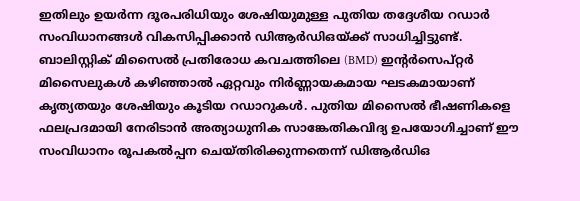ഇതിലും ഉയര്‍ന്ന ദൂരപരിധിയും ശേഷിയുമുള്ള പുതിയ തദ്ദേശീയ റഡാര്‍ സംവിധാനങ്ങള്‍ വികസിപ്പിക്കാന്‍ ഡിആര്‍ഡിഒയ്ക്ക് സാധിച്ചിട്ടുണ്ട്. ബാലിസ്റ്റിക് മിസൈല്‍ പ്രതിരോധ കവചത്തിലെ (BMD) ഇന്റര്‍സെപ്റ്റര്‍ മിസൈലുകള്‍ കഴിഞ്ഞാല്‍ ഏറ്റവും നിര്‍ണ്ണായകമായ ഘടകമായാണ് കൃത്യതയും ശേഷിയും കൂടിയ റഡാറുകള്‍. പുതിയ മിസൈല്‍ ഭീഷണികളെ ഫലപ്രദമായി നേരിടാന്‍ അത്യാധുനിക സാങ്കേതികവിദ്യ ഉപയോഗിച്ചാണ് ഈ സംവിധാനം രൂപകല്‍പ്പന ചെയ്തിരിക്കുന്നതെന്ന് ഡിആര്‍ഡിഒ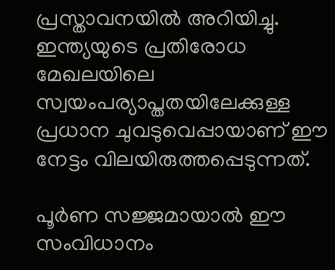പ്രസ്താവനയില്‍ അറിയിച്ചു. ഇന്ത്യയുടെ പ്രതിരോധ മേഖലയിലെ സ്വയംപര്യാപ്തതയിലേക്കുള്ള പ്രധാന ചുവടുവെപ്പായാണ് ഈ നേട്ടം വിലയിരുത്തപ്പെടുന്നത്.

പൂര്‍ണ സജ്ജമായാല്‍ ഈ സംവിധാനം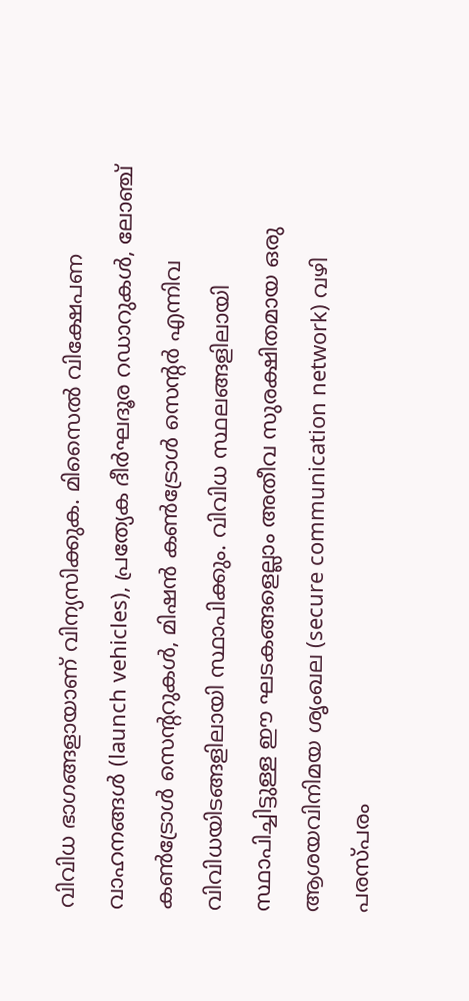വിവിധ ഭാഗങ്ങളായാണ് വിന്യസിക്കുക. മിസൈല്‍ വിക്ഷേപണ വാഹനങ്ങള്‍ (launch vehicles), പ്രത്യേക ദീര്‍ഘദൂര റഡാറുകള്‍, ലോഞ്ച് കണ്‍ട്രോള്‍ സെന്ററുകള്‍, മിഷന്‍ കണ്‍ട്രോള്‍ സെന്റര്‍ എന്നിവ വിവിധയിടങ്ങളിലായി സ്ഥാപിക്കും. വിവിധ സ്ഥലങ്ങളിലായി സ്ഥാപിച്ചിട്ടുള്ള ഈ ഘടകങ്ങളെല്ലാം അതീവ സുരക്ഷിതമായ ഒരു ആശയവിനിമയ ശൃംഖല (secure communication network) വഴി പരസ്പരം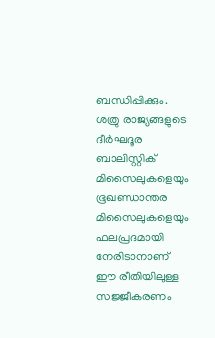ബന്ധിപ്പിക്കും. ശത്രു രാജ്യങ്ങളുടെ ദീര്‍ഘദൂര ബാലിസ്റ്റിക് മിസൈലുകളെയും ഭൂഖണ്ഡാന്തര മിസൈലുകളെയും ഫലപ്രദമായി നേരിടാനാണ് ഈ രീതിയിലുള്ള സജ്ജീകരണം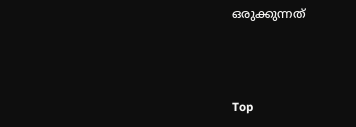ഒരുക്കുന്നത്



Top